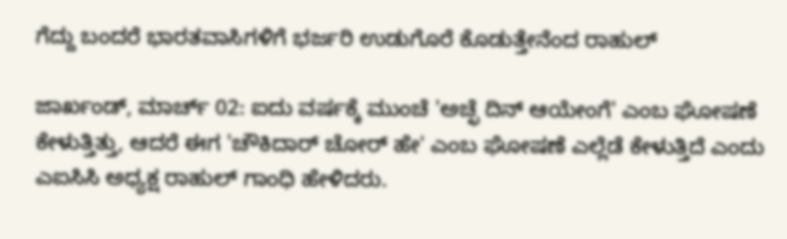ಗೆದ್ದು ಬಂದರೆ ಭಾರತವಾಸಿಗಳಿಗೆ ಭರ್ಜರಿ ಉಡುಗೊರೆ ಕೊಡುತ್ತೇನೆಂದ ರಾಹುಲ್

ಜಾರ್ಖಂಡ್, ಮಾರ್ಚ್‌ 02: ಐದು ವರ್ಷಕ್ಕೆ ಮುಂಚೆ 'ಅಚ್ಛೆ ದಿನ್ ಆಯೇಂಗೆ' ಎಂಬ ಘೋಷಣೆ ಕೇಳುತ್ತಿತ್ತು, ಆದರೆ ಈಗ 'ಚೌಕಿದಾರ್ ಚೋರ್‌ ಹೇ' ಎಂಬ ಘೋಷಣೆ ಎಲ್ಲೆಡೆ ಕೇಳುತ್ತಿದೆ ಎಂದು ಎಐಸಿಸಿ ಅಧ್ಯಕ್ಷ ರಾಹುಲ್ ಗಾಂಧಿ ಹೇಳಿದರು.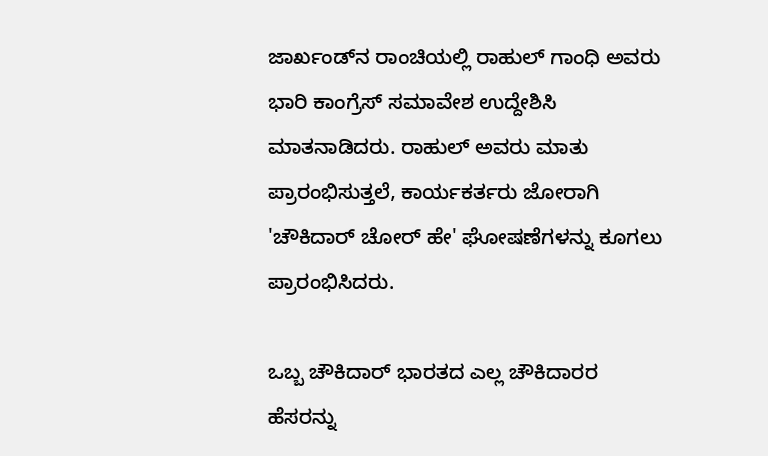ಜಾರ್ಖಂಡ್‌ನ ರಾಂಚಿಯಲ್ಲಿ ರಾಹುಲ್ ಗಾಂಧಿ ಅವರು ಭಾರಿ ಕಾಂಗ್ರೆಸ್ ಸಮಾವೇಶ ಉದ್ದೇಶಿಸಿ ಮಾತನಾಡಿದರು. ರಾಹುಲ್ ಅವರು ಮಾತು ಪ್ರಾರಂಭಿಸುತ್ತಲೆ, ಕಾರ್ಯಕರ್ತರು ಜೋರಾಗಿ 'ಚೌಕಿದಾರ್ ಚೋರ್‌ ಹೇ' ಘೋಷಣೆಗಳನ್ನು ಕೂಗಲು ಪ್ರಾರಂಭಿಸಿದರು.

ಒಬ್ಬ ಚೌಕಿದಾರ್‌ ಭಾರತದ ಎಲ್ಲ ಚೌಕಿದಾರರ ಹೆಸರನ್ನು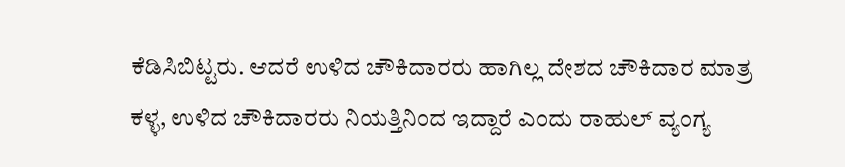ಕೆಡಿಸಿಬಿಟ್ಟರು. ಆದರೆ ಉಳಿದ ಚೌಕಿದಾರರು ಹಾಗಿಲ್ಲ ದೇಶದ ಚೌಕಿದಾರ ಮಾತ್ರ ಕಳ್ಳ, ಉಳಿದ ಚೌಕಿದಾರರು ನಿಯತ್ತಿನಿಂದ ಇದ್ದಾರೆ ಎಂದು ರಾಹುಲ್ ವ್ಯಂಗ್ಯ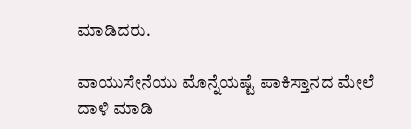ಮಾಡಿದರು.

ವಾಯುಸೇನೆಯು ಮೊನ್ನೆಯಷ್ಟೆ ಪಾಕಿಸ್ತಾನದ ಮೇಲೆ ದಾಳಿ ಮಾಡಿ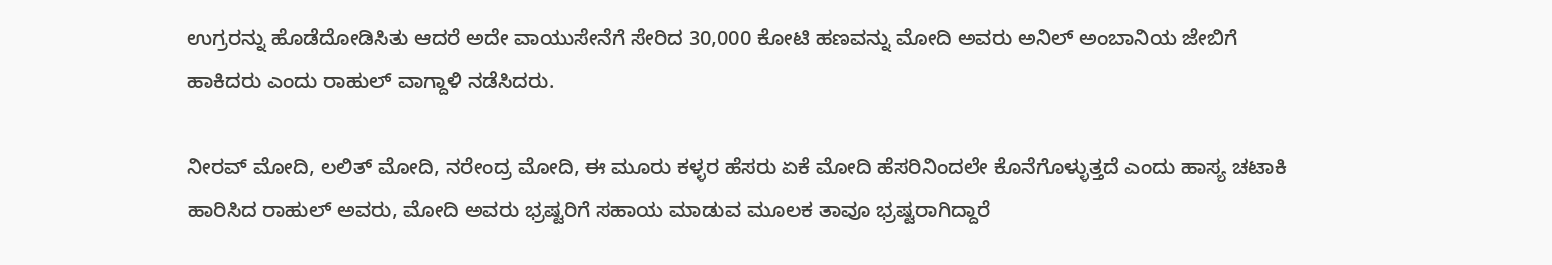ಉಗ್ರರನ್ನು ಹೊಡೆದೋಡಿಸಿತು ಆದರೆ ಅದೇ ವಾಯುಸೇನೆಗೆ ಸೇರಿದ 30,000 ಕೋಟಿ ಹಣವನ್ನು ಮೋದಿ ಅವರು ಅನಿಲ್ ಅಂಬಾನಿಯ ಜೇಬಿಗೆ ಹಾಕಿದರು ಎಂದು ರಾಹುಲ್ ವಾಗ್ದಾಳಿ ನಡೆಸಿದರು.

ನೀರವ್ ಮೋದಿ, ಲಲಿತ್ ಮೋದಿ, ನರೇಂದ್ರ ಮೋದಿ, ಈ ಮೂರು ಕಳ್ಳರ ಹೆಸರು ಏಕೆ ಮೋದಿ ಹೆಸರಿನಿಂದಲೇ ಕೊನೆಗೊಳ್ಳುತ್ತದೆ ಎಂದು ಹಾಸ್ಯ ಚಟಾಕಿ ಹಾರಿಸಿದ ರಾಹುಲ್ ಅವರು, ಮೋದಿ ಅವರು ಭ್ರಷ್ಟರಿಗೆ ಸಹಾಯ ಮಾಡುವ ಮೂಲಕ ತಾವೂ ಭ್ರಷ್ಟರಾಗಿದ್ದಾರೆ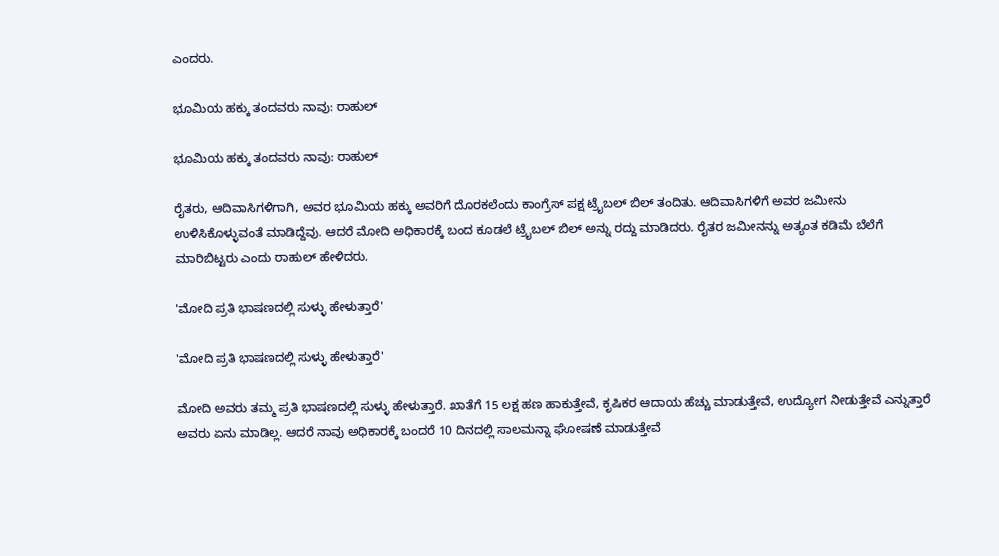ಎಂದರು.

ಭೂಮಿಯ ಹಕ್ಕು ತಂದವರು ನಾವು: ರಾಹುಲ್

ಭೂಮಿಯ ಹಕ್ಕು ತಂದವರು ನಾವು: ರಾಹುಲ್

ರೈತರು, ಆದಿವಾಸಿಗಳಿಗಾಗಿ, ಅವರ ಭೂಮಿಯ ಹಕ್ಕು ಅವರಿಗೆ ದೊರಕಲೆಂದು ಕಾಂಗ್ರೆಸ್ ಪಕ್ಷ ಟ್ರೈಬಲ್ ಬಿಲ್ ತಂದಿತು. ಆದಿವಾಸಿಗಳಿಗೆ ಅವರ ಜಮೀನು ಉಳಿಸಿಕೊಳ್ಳುವಂತೆ ಮಾಡಿದ್ದೆವು. ಆದರೆ ಮೋದಿ ಅಧಿಕಾರಕ್ಕೆ ಬಂದ ಕೂಡಲೆ ಟ್ರೈಬಲ್ ಬಿಲ್ ಅನ್ನು ರದ್ದು ಮಾಡಿದರು. ರೈತರ ಜಮೀನನ್ನು ಅತ್ಯಂತ ಕಡಿಮೆ ಬೆಲೆಗೆ ಮಾರಿಬಿಟ್ಟರು ಎಂದು ರಾಹುಲ್ ಹೇಳಿದರು.

'ಮೋದಿ ಪ್ರತಿ ಭಾಷಣದಲ್ಲಿ ಸುಳ್ಳು ಹೇಳುತ್ತಾರೆ'

'ಮೋದಿ ಪ್ರತಿ ಭಾಷಣದಲ್ಲಿ ಸುಳ್ಳು ಹೇಳುತ್ತಾರೆ'

ಮೋದಿ ಅವರು ತಮ್ಮ ಪ್ರತಿ ಭಾಷಣದಲ್ಲಿ ಸುಳ್ಳು ಹೇಳುತ್ತಾರೆ. ಖಾತೆಗೆ 15 ಲಕ್ಷ ಹಣ ಹಾಕುತ್ತೇವೆ, ಕೃಷಿಕರ ಆದಾಯ ಹೆಚ್ಚು ಮಾಡುತ್ತೇವೆ, ಉದ್ಯೋಗ ನೀಡುತ್ತೇವೆ ಎನ್ನುತ್ತಾರೆ ಅವರು ಏನು ಮಾಡಿಲ್ಲ. ಆದರೆ ನಾವು ಅಧಿಕಾರಕ್ಕೆ ಬಂದರೆ 10 ದಿನದಲ್ಲಿ ಸಾಲಮನ್ನಾ ಘೋಷಣೆ ಮಾಡುತ್ತೇವೆ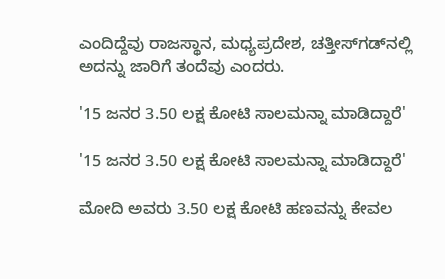ಎಂದಿದ್ದೆವು ರಾಜಸ್ಥಾನ, ಮಧ್ಯಪ್ರದೇಶ, ಚತ್ತೀಸ್‌ಗಡ್‌ನಲ್ಲಿ ಅದನ್ನು ಜಾರಿಗೆ ತಂದೆವು ಎಂದರು.

'15 ಜನರ 3.50 ಲಕ್ಷ ಕೋಟಿ ಸಾಲಮನ್ನಾ ಮಾಡಿದ್ದಾರೆ'

'15 ಜನರ 3.50 ಲಕ್ಷ ಕೋಟಿ ಸಾಲಮನ್ನಾ ಮಾಡಿದ್ದಾರೆ'

ಮೋದಿ ಅವರು 3.50 ಲಕ್ಷ ಕೋಟಿ ಹಣವನ್ನು ಕೇವಲ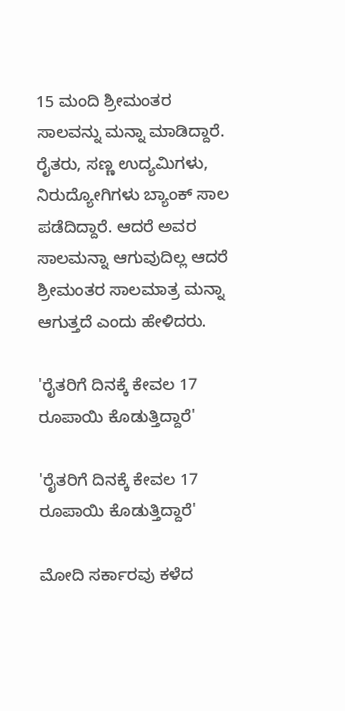15 ಮಂದಿ ಶ್ರೀಮಂತರ ಸಾಲವನ್ನು ಮನ್ನಾ ಮಾಡಿದ್ದಾರೆ. ರೈತರು, ಸಣ್ಣ ಉದ್ಯಮಿಗಳು, ನಿರುದ್ಯೋಗಿಗಳು ಬ್ಯಾಂಕ್ ಸಾಲ ಪಡೆದಿದ್ದಾರೆ. ಆದರೆ ಅವರ ಸಾಲಮನ್ನಾ ಆಗುವುದಿಲ್ಲ ಆದರೆ ಶ್ರೀಮಂತರ ಸಾಲಮಾತ್ರ ಮನ್ನಾ ಆಗುತ್ತದೆ ಎಂದು ಹೇಳಿದರು.

'ರೈತರಿಗೆ ದಿನಕ್ಕೆ ಕೇವಲ 17 ರೂಪಾಯಿ ಕೊಡುತ್ತಿದ್ದಾರೆ'

'ರೈತರಿಗೆ ದಿನಕ್ಕೆ ಕೇವಲ 17 ರೂಪಾಯಿ ಕೊಡುತ್ತಿದ್ದಾರೆ'

ಮೋದಿ ಸರ್ಕಾರವು ಕಳೆದ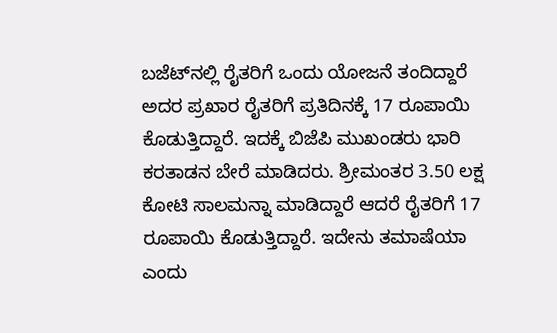ಬಜೆಟ್‌ನಲ್ಲಿ ರೈತರಿಗೆ ಒಂದು ಯೋಜನೆ ತಂದಿದ್ದಾರೆ ಅದರ ಪ್ರಖಾರ ರೈತರಿಗೆ ಪ್ರತಿದಿನಕ್ಕೆ 17 ರೂಪಾಯಿ ಕೊಡುತ್ತಿದ್ದಾರೆ. ಇದಕ್ಕೆ ಬಿಜೆಪಿ ಮುಖಂಡರು ಭಾರಿ ಕರತಾಡನ ಬೇರೆ ಮಾಡಿದರು. ಶ್ರೀಮಂತರ 3.50 ಲಕ್ಷ ಕೋಟಿ ಸಾಲಮನ್ನಾ ಮಾಡಿದ್ದಾರೆ ಆದರೆ ರೈತರಿಗೆ 17 ರೂಪಾಯಿ ಕೊಡುತ್ತಿದ್ದಾರೆ. ಇದೇನು ತಮಾಷೆಯಾ ಎಂದು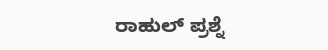ರಾಹುಲ್ ಪ್ರಶ್ನೆ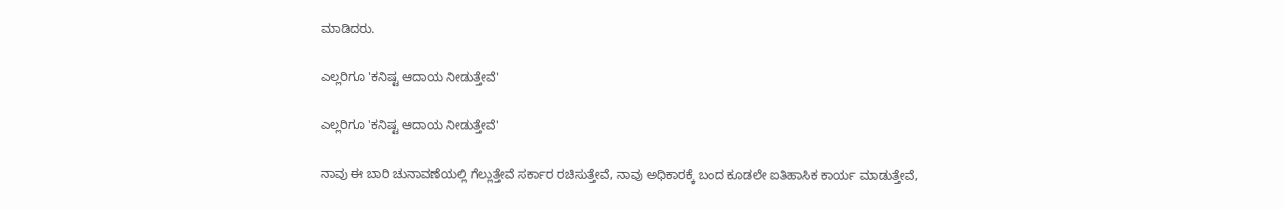ಮಾಡಿದರು.

ಎಲ್ಲರಿಗೂ 'ಕನಿಷ್ಟ ಆದಾಯ ನೀಡುತ್ತೇವೆ'

ಎಲ್ಲರಿಗೂ 'ಕನಿಷ್ಟ ಆದಾಯ ನೀಡುತ್ತೇವೆ'

ನಾವು ಈ ಬಾರಿ ಚುನಾವಣೆಯಲ್ಲಿ ಗೆಲ್ಲುತ್ತೇವೆ ಸರ್ಕಾರ ರಚಿಸುತ್ತೇವೆ, ನಾವು ಅಧಿಕಾರಕ್ಕೆ ಬಂದ ಕೂಡಲೇ ಐತಿಹಾಸಿಕ ಕಾರ್ಯ ಮಾಡುತ್ತೇವೆ,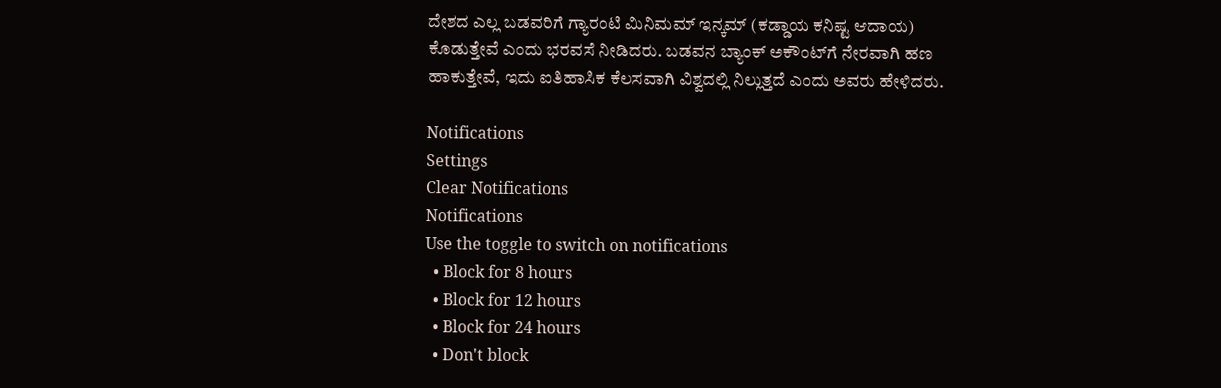ದೇಶದ ಎಲ್ಲ ಬಡವರಿಗೆ ಗ್ಯಾರಂಟಿ ಮಿನಿಮಮ್ ಇನ್ಕಮ್‌ (ಕಡ್ಡಾಯ ಕನಿಷ್ಟ ಆದಾಯ) ಕೊಡುತ್ತೇವೆ ಎಂದು ಭರವಸೆ ನೀಡಿದರು. ಬಡವನ ಬ್ಯಾಂಕ್ ಅಕೌಂಟ್‌ಗೆ ನೇರವಾಗಿ ಹಣ ಹಾಕುತ್ತೇವೆ, ಇದು ಐತಿಹಾಸಿಕ ಕೆಲಸವಾಗಿ ವಿಶ್ವದಲ್ಲಿ ನಿಲ್ಲುತ್ತದೆ ಎಂದು ಅವರು ಹೇಳಿದರು.

Notifications
Settings
Clear Notifications
Notifications
Use the toggle to switch on notifications
  • Block for 8 hours
  • Block for 12 hours
  • Block for 24 hours
  • Don't block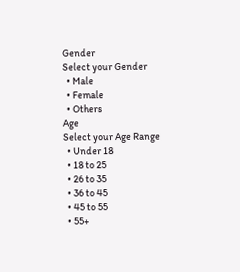Gender
Select your Gender
  • Male
  • Female
  • Others
Age
Select your Age Range
  • Under 18
  • 18 to 25
  • 26 to 35
  • 36 to 45
  • 45 to 55
  • 55+